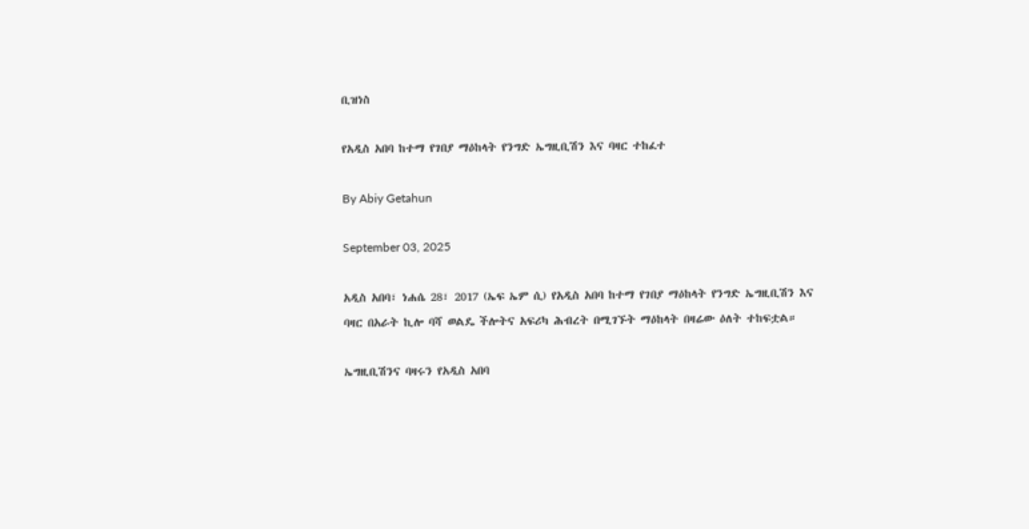ቢዝነስ

የአዲስ አበባ ከተማ የገበያ ማዕከላት የንግድ ኤግዚቢሽን እና ባዛር ተከፈተ

By Abiy Getahun

September 03, 2025

አዲስ አበባ፣ ነሐሴ 28፣ 2017 (ኤፍ ኤም ሲ) የአዲስ አበባ ከተማ የገበያ ማዕከላት የንግድ ኤግዚቢሽን እና ባዛር በአራት ኪሎ ባሻ ወልዴ ችሎትና አፍሪካ ሕብረት በሚገኙት ማዕከላት በዛሬው ዕለት ተከፍቷል።

ኤግዚቢሽንና ባዛሩን የአዲስ አበባ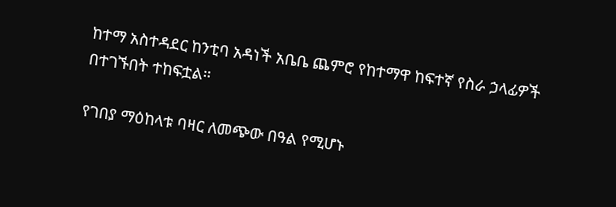ከተማ አስተዳደር ከንቲባ አዳነች አቤቤ ጨምሮ የከተማዋ ከፍተኛ የስራ ኃላፊዎች በተገኙበት ተከፍቷል።

የገበያ ማዕከላቱ ባዛር ለመጭው በዓል የሚሆኑ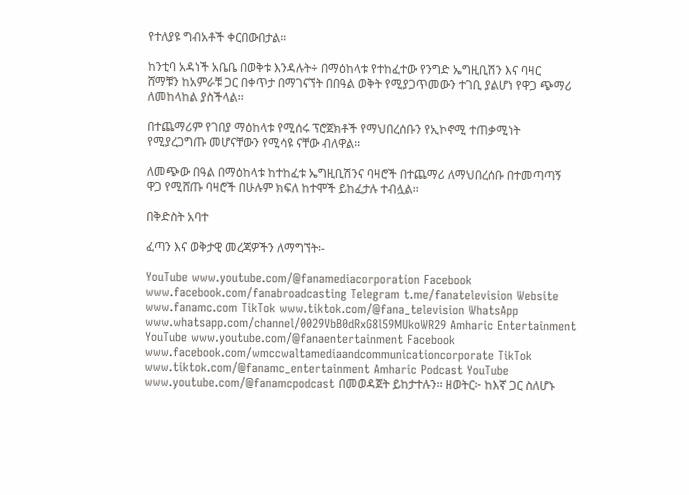የተለያዩ ግብአቶች ቀርበውበታል።

ከንቲባ አዳነች አቤቤ በወቅቱ እንዳሉት÷ በማዕከላቱ የተከፈተው የንግድ ኤግዚቢሽን እና ባዛር ሸማቹን ከአምራቹ ጋር በቀጥታ በማገናኘት በበዓል ወቅት የሚያጋጥመውን ተገቢ ያልሆነ የዋጋ ጭማሪ ለመከላከል ያስችላል፡፡

በተጨማሪም የገበያ ማዕከላቱ የሚሰሩ ፕሮጀክቶች የማህበረሰቡን የኢኮኖሚ ተጠቃሚነት የሚያረጋግጡ መሆናቸውን የሚሳዩ ናቸው ብለዋል፡፡

ለመጭው በዓል በማዕከላቱ ከተከፈቱ ኤግዚቢሽንና ባዛሮች በተጨማሪ ለማህበረሰቡ በተመጣጣኝ ዋጋ የሚሸጡ ባዛሮች በሁሉም ክፍለ ከተሞች ይከፈታሉ ተብሏል፡፡

በቅድስት አባተ

ፈጣን እና ወቅታዊ መረጃዎችን ለማግኘት፡-

YouTube www.youtube.com/@fanamediacorporation Facebook www.facebook.com/fanabroadcasting Telegram t.me/fanatelevision Website www.fanamc.com TikTok www.tiktok.com/@fana_television WhatsApp www.whatsapp.com/channel/0029VbB0dRxG8l59MUkoWR29 Amharic Entertainment YouTube www.youtube.com/@fanaentertainment Facebook www.facebook.com/wmccwaltamediaandcommunicationcorporate TikTok www.tiktok.com/@fanamc_entertainment Amharic Podcast YouTube www.youtube.com/@fanamcpodcast በመወዳጀት ይከታተሉን፡፡ ዘወትር፦ ከእኛ ጋር ስለሆኑ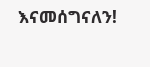እናመሰግናለን!